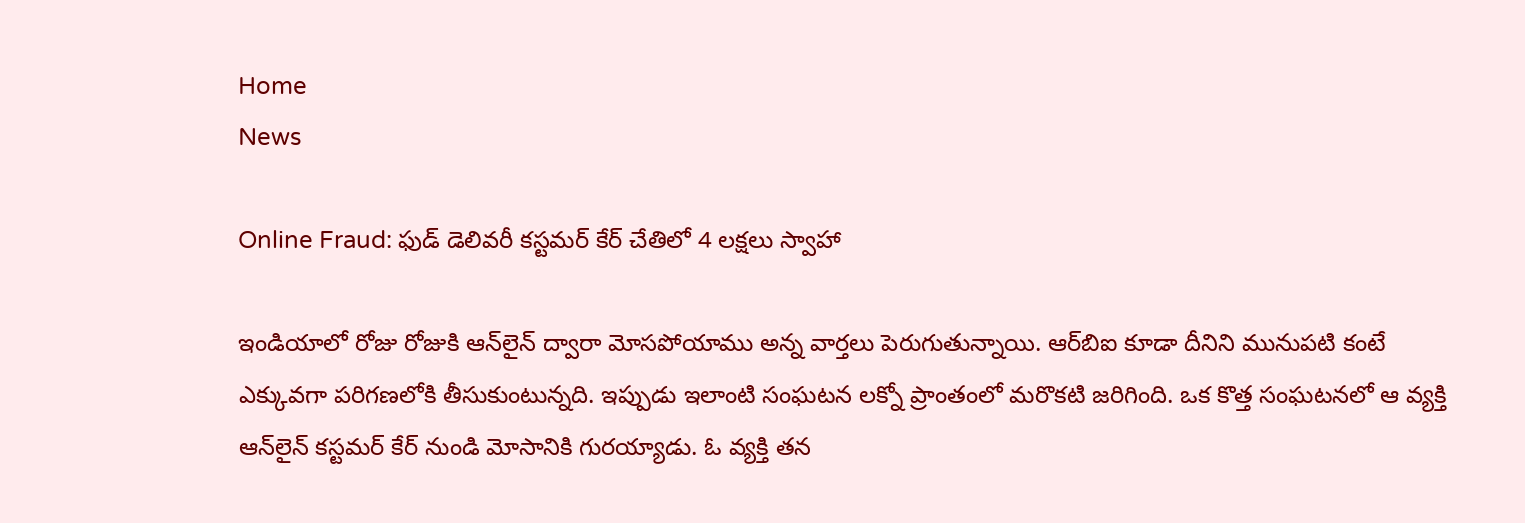Home
News

Online Fraud: ఫుడ్ డెలివరీ కస్టమర్ కేర్‌ చేతిలో 4 లక్షలు స్వాహా

ఇండియాలో రోజు రోజుకి ఆన్‌లైన్ ద్వారా మోసపోయాము అన్న వార్తలు పెరుగుతున్నాయి. ఆర్‌బిఐ కూడా దీనిని మునుపటి కంటే ఎక్కువగా పరిగణలోకి తీసుకుంటున్నది. ఇప్పుడు ఇలాంటి సంఘటన లక్నో ప్రాంతంలో మరొకటి జరిగింది. ఒక కొత్త సంఘటనలో ఆ వ్యక్తి ఆన్‌లైన్ కస్టమర్ కేర్ నుండి మోసానికి గురయ్యాడు. ఓ వ్యక్తి తన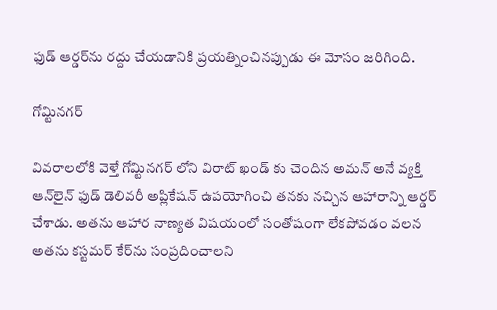ఫుడ్ ఆర్డర్‌ను రద్దు చేయడానికి ప్రయత్నించినప్పుడు ఈ మోసం జరిగింది.

గోమ్టినగర్

వివరాలలోకి వెళ్తే గోమ్టినగర్ లోని విరాట్ ఖండ్ కు చెందిన అమన్ అనే వ్యక్తి ఆన్‌లైన్ ఫుడ్ డెలివరీ అప్లికేషన్ ఉపయోగించి తనకు నచ్చిన ఆహారాన్ని ఆర్డర్ చేశాడు. అతను ఆహార నాణ్యత విషయంలో సంతోషంగా లేకపోవడం వలన అతను కస్టమర్ కేర్‌ను సంప్రదించాలని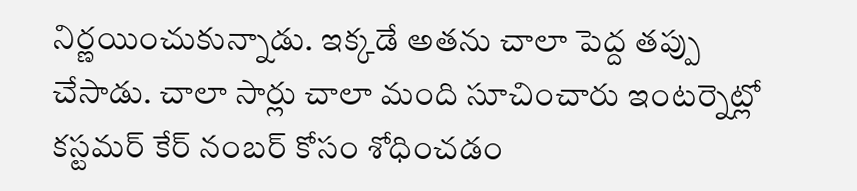నిర్ణయించుకున్నాడు. ఇక్కడే అతను చాలా పెద్ద తప్పు చేసాడు. చాలా సార్లు చాలా మంది సూచించారు ఇంటర్నెట్లో కస్టమర్ కేర్ నంబర్ కోసం శోధించడం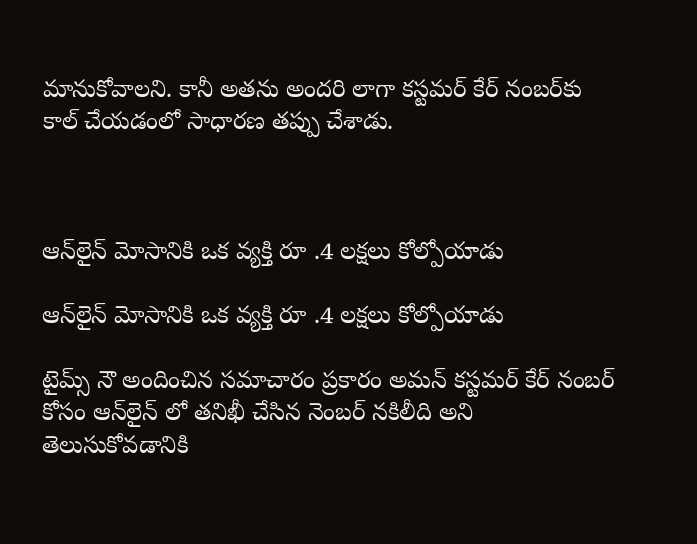మానుకోవాలని. కానీ అతను అందరి లాగా కస్టమర్ కేర్‌ నంబర్‌కు కాల్ చేయడంలో సాధారణ తప్పు చేశాడు.



ఆన్‌లైన్ మోసానికి ఒక వ్యక్తి రూ .4 లక్షలు కోల్పోయాడు

ఆన్‌లైన్ మోసానికి ఒక వ్యక్తి రూ .4 లక్షలు కోల్పోయాడు

టైమ్స్ నౌ అందించిన సమాచారం ప్రకారం అమన్ కస్టమర్ కేర్‌ నంబర్‌ కోసం ఆన్‌లైన్ లో తనిఖీ చేసిన నెంబర్ నకిలీది అని తెలుసుకోవడానికి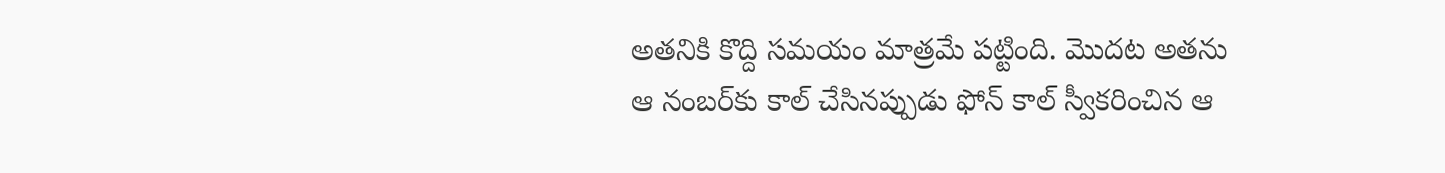అతనికి కొద్ది సమయం మాత్రమే పట్టింది. మొదట అతను ఆ నంబర్‌కు కాల్ చేసినప్పుడు ఫోన్ కాల్ స్వీకరించిన ఆ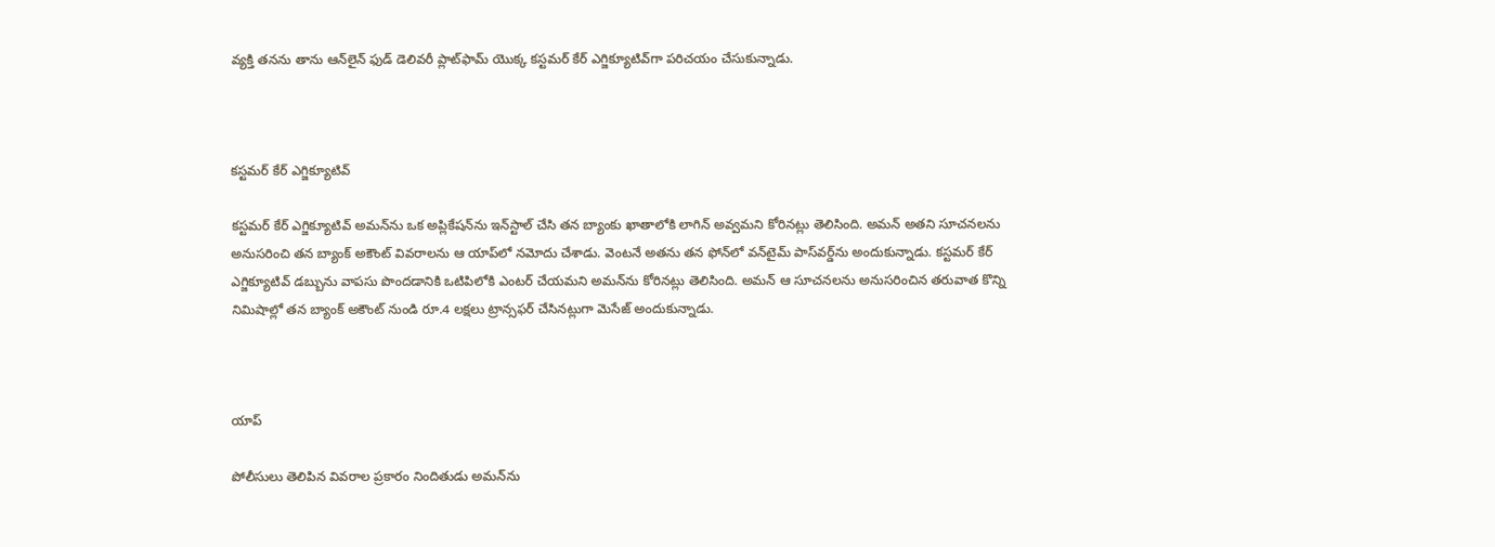వ్యక్తి తనను తాను ఆన్‌లైన్ ఫుడ్ డెలివరీ ప్లాట్‌ఫామ్ యొక్క కస్టమర్ కేర్ ఎగ్జిక్యూటివ్‌గా పరిచయం చేసుకున్నాడు.



కస్టమర్ కేర్ ఎగ్జిక్యూటివ్

కస్టమర్ కేర్ ఎగ్జిక్యూటివ్ అమన్‌ను ఒక అప్లికేషన్‌ను ఇన్‌స్టాల్ చేసి తన బ్యాంకు ఖాతాలోకి లాగిన్ అవ్వమని కోరినట్లు తెలిసింది. అమన్ అతని సూచనలను అనుసరించి తన బ్యాంక్ అకౌంట్ వివరాలను ఆ యాప్‌లో నమోదు చేశాడు. వెంటనే అతను తన ఫోన్‌లో వన్‌టైమ్ పాస్‌వర్డ్‌ను అందుకున్నాడు. కస్టమర్ కేర్ ఎగ్జిక్యూటివ్ డబ్బును వాపసు పొందడానికి ఒటిపిలోకి ఎంటర్ చేయమని అమన్‌ను కోరినట్లు తెలిసింది. అమన్ ఆ సూచనలను అనుసరించిన తరువాత కొన్ని నిమిషాల్లో తన బ్యాంక్ అకౌంట్ నుండి రూ.4 లక్షలు ట్రాన్సఫర్ చేసినట్లుగా మెసేజ్ అందుకున్నాడు.



యాప్‌

పోలీసులు తెలిపిన వివరాల ప్రకారం నిందితుడు అమన్‌ను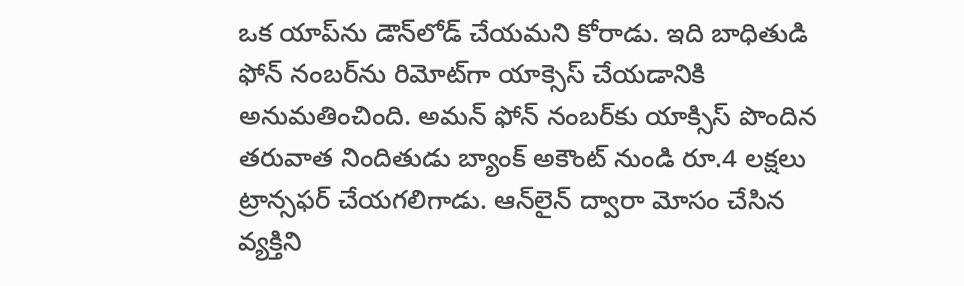ఒక యాప్‌ను డౌన్‌లోడ్ చేయమని కోరాడు. ఇది బాధితుడి ఫోన్ నంబర్‌ను రిమోట్‌గా యాక్సెస్ చేయడానికి అనుమతించింది. అమన్ ఫోన్ నంబర్‌కు యాక్సిస్ పొందిన తరువాత నిందితుడు బ్యాంక్ అకౌంట్ నుండి రూ.4 లక్షలు ట్రాన్సఫర్ చేయగలిగాడు. ఆన్‌లైన్ ద్వారా మోసం చేసిన వ్యక్తిని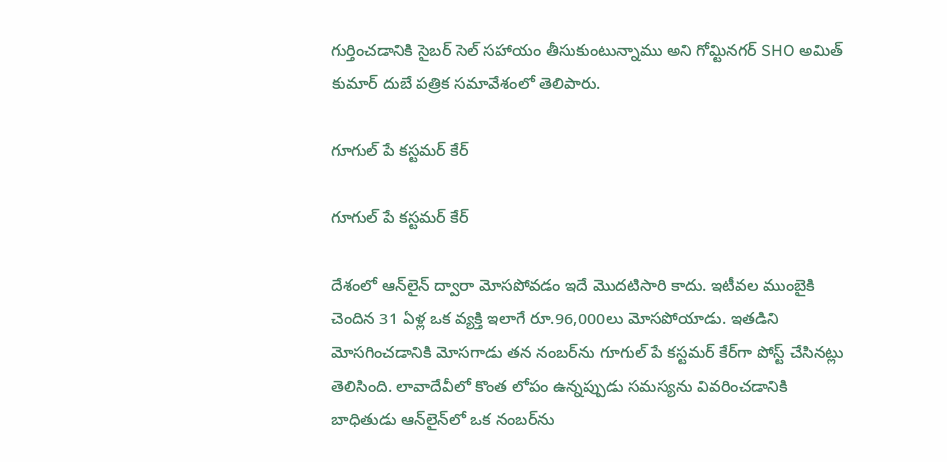గుర్తించడానికి సైబర్ సెల్ సహాయం తీసుకుంటున్నాము అని గోమ్టినగర్ SHO అమిత్ కుమార్ దుబే పత్రిక సమావేశంలో తెలిపారు.

గూగుల్ పే కస్టమర్ కేర్‌

గూగుల్ పే కస్టమర్ కేర్‌

దేశంలో ఆన్‌లైన్ ద్వారా మోసపోవడం ఇదే మొదటిసారి కాదు. ఇటీవల ముంబైకి చెందిన 31 ఏళ్ల ఒక వ్యక్తి ఇలాగే రూ.96,000లు మోసపోయాడు. ఇతడిని మోసగించడానికి మోసగాడు తన నంబర్‌ను గూగుల్ పే కస్టమర్ కేర్‌గా పోస్ట్ చేసినట్లు తెలిసింది. లావాదేవీలో కొంత లోపం ఉన్నప్పుడు సమస్యను వివరించడానికి బాధితుడు ఆన్‌లైన్‌లో ఒక నంబర్‌ను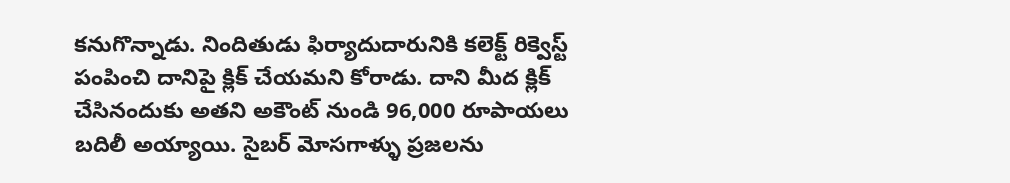కనుగొన్నాడు. నిందితుడు ఫిర్యాదుదారునికి కలెక్ట్ రిక్వెస్ట్ పంపించి దానిపై క్లిక్ చేయమని కోరాడు. దాని మీద క్లిక్ చేసినందుకు అతని అకౌంట్ నుండి 96,000 రూపాయలు బదిలీ అయ్యాయి. సైబర్ మోసగాళ్ళు ప్రజలను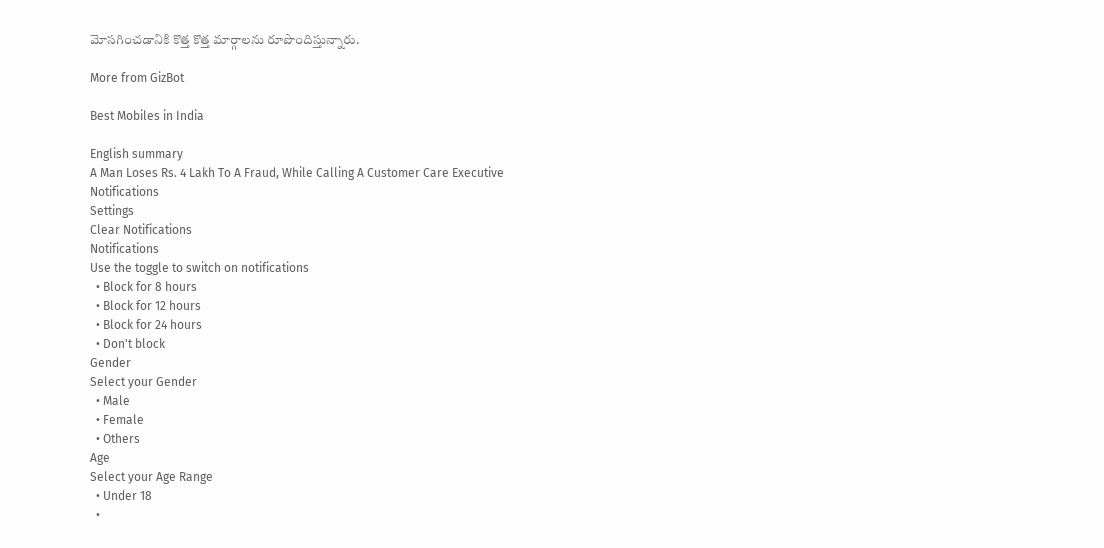మోసగించడానికి కొత్త కొత్త మార్గాలను రూపొందిస్తున్నారు.

More from GizBot

Best Mobiles in India

English summary
A Man Loses Rs. 4 Lakh To A Fraud, While Calling A Customer Care Executive
Notifications
Settings
Clear Notifications
Notifications
Use the toggle to switch on notifications
  • Block for 8 hours
  • Block for 12 hours
  • Block for 24 hours
  • Don't block
Gender
Select your Gender
  • Male
  • Female
  • Others
Age
Select your Age Range
  • Under 18
  •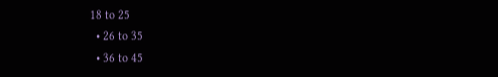18 to 25
  • 26 to 35
  • 36 to 45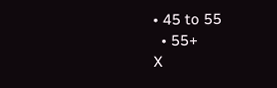• 45 to 55
  • 55+
X